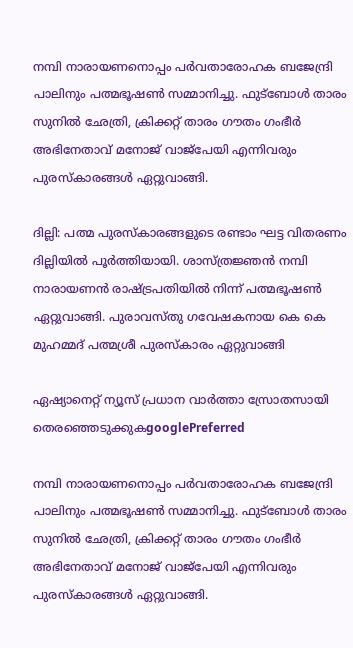നമ്പി നാരായണനൊപ്പം പർവതാരോഹക ബജേന്ദ്രി പാലിനും പത്മഭൂഷൺ സമ്മാനിച്ചു. ഫുട്ബോൾ താരം സുനിൽ ഛേത്രി, ക്രിക്കറ്റ് താരം ഗൗതം ഗംഭീർ അഭിനേതാവ് മനോജ് വാജ്പേയി എന്നിവരും പുരസ്കാരങ്ങൾ ഏറ്റുവാങ്ങി.

ദില്ലി: പത്മ പുരസ്കാരങ്ങളുടെ രണ്ടാം ഘട്ട വിതരണം ദില്ലിയിൽ പൂ‌ർത്തിയായി. ശാസ്ത്രജ്ഞൻ നമ്പി നാരായണൻ രാഷ്ട്രപതിയിൽ നിന്ന് പത്മഭൂഷൺ ഏറ്റുവാങ്ങി. പുരാവസ്തു ഗവേഷകനായ കെ കെ മുഹമ്മദ് പത്മശ്രീ പുരസ്കാരം ഏറ്റുവാങ്ങി

ഏഷ്യാനെറ്റ് ന്യൂസ് പ്രധാന വാർത്താ സ്രോതസായി തെരഞ്ഞെടുക്കുകgooglePreferred

നമ്പി നാരായണനൊപ്പം പർവതാരോഹക ബജേന്ദ്രി പാലിനും പത്മഭൂഷൺ സമ്മാനിച്ചു. ഫുട്ബോൾ താരം സുനിൽ ഛേത്രി, ക്രിക്കറ്റ് താരം ഗൗതം ഗംഭീർ അഭിനേതാവ് മനോജ് വാജ്പേയി എന്നിവരും പുരസ്കാരങ്ങൾ ഏറ്റുവാങ്ങി.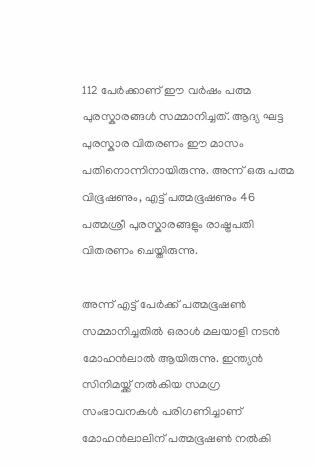112 പേർക്കാണ് ഈ വർഷം പത്മ പുരസ്കാരങ്ങൾ സമ്മാനിച്ചത്. ആദ്യ ഘട്ട പുരസ്കാര വിതരണം ഈ മാസം പതിനൊന്നിനായിരുന്നു. അന്ന് ഒരു പത്മ വിഭൂഷണും, എട്ട് പത്മഭൂഷണും 46 പത്മശ്രീ പുരസ്കാരങ്ങളും രാഷ്ട്രപതി വിതരണം ചെയ്തിരുന്നു.

അന്ന് എട്ട് പേർക്ക് പത്മഭൂഷൺ സമ്മാനിച്ചതിൽ ഒരാൾ മലയാളി നടൻ മോഹൻലാൽ ആയിരുന്നു. ഇന്ത്യൻ സിനിമയ്ക്ക് നൽകിയ സമഗ്ര സംഭാവനകൾ പരിഗണിച്ചാണ് മോഹൻലാലിന് പത്മഭൂഷൺ നൽകി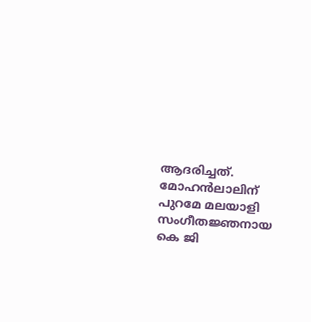ആദരിച്ചത്. മോഹൻലാലിന് പുറമേ മലയാളി സംഗീത‍ജ്ഞനായ കെ ജി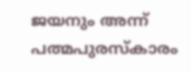ജയനും അന്ന് പത്മപുരസ്കാരം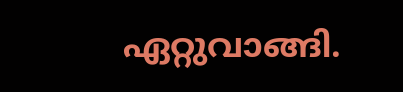ഏറ്റുവാങ്ങി.